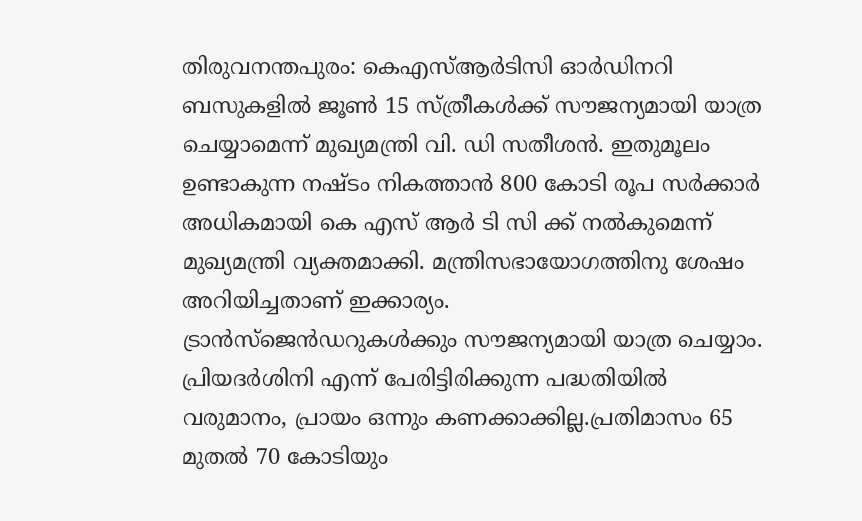തിരുവനന്തപുരം: കെഎസ്ആർടിസി ഓർഡിനറി ബസുകളിൽ ജൂൺ 15 സ്ത്രീകൾക്ക് സൗജന്യമായി യാത്ര ചെയ്യാമെന്ന് മുഖ്യമന്ത്രി വി. ഡി സതീശൻ. ഇതുമൂലം ഉണ്ടാകുന്ന നഷ്ടം നികത്താൻ 800 കോടി രൂപ സർക്കാർ അധികമായി കെ എസ് ആർ ടി സി ക്ക് നൽകുമെന്ന് മുഖ്യമന്ത്രി വ്യക്തമാക്കി. മന്ത്രിസഭായോഗത്തിനു ശേഷം അറിയിച്ചതാണ് ഇക്കാര്യം.
ട്രാൻസ്ജെൻഡറുകൾക്കും സൗജന്യമായി യാത്ര ചെയ്യാം. പ്രിയദർശിനി എന്ന് പേരിട്ടിരിക്കുന്ന പദ്ധതിയിൽ വരുമാനം, പ്രായം ഒന്നും കണക്കാക്കില്ല.പ്രതിമാസം 65 മുതൽ 70 കോടിയും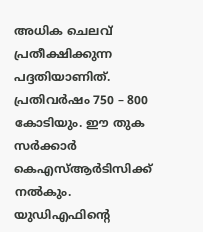അധിക ചെലവ് പ്രതീക്ഷിക്കുന്ന പദ്ദതിയാണിത്. പ്രതിവർഷം 750 – 800 കോടിയും. ഈ തുക സർക്കാർ കെഎസ്ആർടിസിക്ക് നൽകും. യുഡിഎഫിന്റെ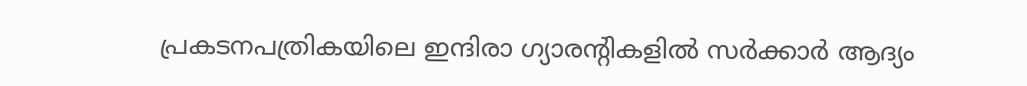പ്രകടനപത്രികയിലെ ഇന്ദിരാ ഗ്യാരൻ്റികളിൽ സർക്കാർ ആദ്യം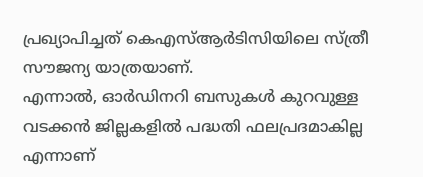പ്രഖ്യാപിച്ചത് കെഎസ്ആർടിസിയിലെ സ്ത്രീ സൗജന്യ യാത്രയാണ്.
എന്നാൽ, ഓർഡിനറി ബസുകൾ കുറവുള്ള വടക്കൻ ജില്ലകളിൽ പദ്ധതി ഫലപ്രദമാകില്ല എന്നാണ്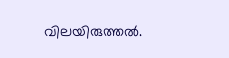വിലയിരുത്തൽ.